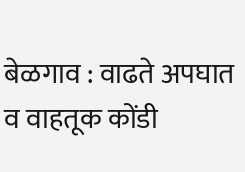बेळगाव : वाढते अपघात व वाहतूक कोंडी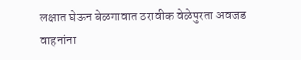लक्षात घेऊन बेळगावात ठरावीक वेळेपुरता अवजड वाहनांना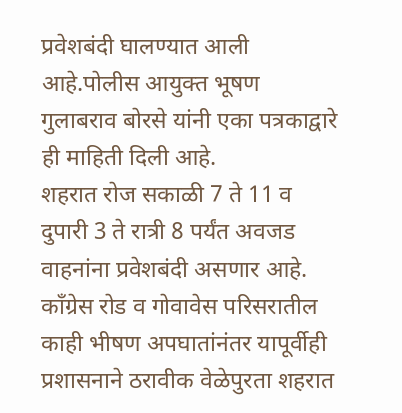प्रवेशबंदी घालण्यात आली आहे.पोलीस आयुक्त भूषण गुलाबराव बोरसे यांनी एका पत्रकाद्वारे ही माहिती दिली आहे.
शहरात रोज सकाळी 7 ते 11 व दुपारी 3 ते रात्री 8 पर्यंत अवजड वाहनांना प्रवेशबंदी असणार आहे. काँग्रेस रोड व गोवावेस परिसरातील काही भीषण अपघातांनंतर यापूर्वीही प्रशासनाने ठरावीक वेळेपुरता शहरात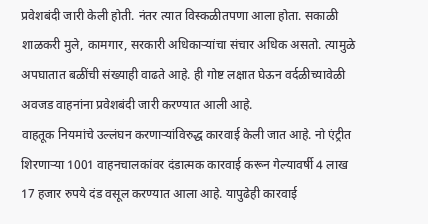प्रवेशबंदी जारी केली होती. नंतर त्यात विस्कळीतपणा आला होता. सकाळी शाळकरी मुले, कामगार, सरकारी अधिकाऱ्यांचा संचार अधिक असतो. त्यामुळे अपघातात बळींची संख्याही वाढते आहे. ही गोष्ट लक्षात घेऊन वर्दळीच्यावेळी अवजड वाहनांना प्रवेशबंदी जारी करण्यात आली आहे.
वाहतूक नियमांचे उल्लंघन करणाऱ्यांविरुद्ध कारवाई केली जात आहे. नो एंट्रीत शिरणाऱ्या 1001 वाहनचालकांवर दंडात्मक कारवाई करून गेल्यावर्षी 4 लाख 17 हजार रुपये दंड वसूल करण्यात आला आहे. यापुढेही कारवाई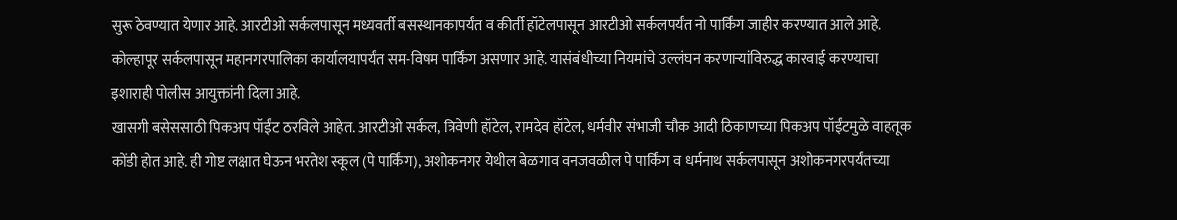सुरू ठेवण्यात येणार आहे. आरटीओ सर्कलपासून मध्यवर्ती बसस्थानकापर्यंत व कीर्ती हॉटेलपासून आरटीओ सर्कलपर्यंत नो पार्किंग जाहीर करण्यात आले आहे. कोल्हापूर सर्कलपासून महानगरपालिका कार्यालयापर्यंत सम-विषम पार्किंग असणार आहे. यासंबंधीच्या नियमांचे उल्लंघन करणाऱ्यांविरुद्ध कारवाई करण्याचा इशाराही पोलीस आयुक्तांनी दिला आहे.
खासगी बसेससाठी पिकअप पॉईंट ठरविले आहेत. आरटीओ सर्कल, त्रिवेणी हॉटेल, रामदेव हॉटेल, धर्मवीर संभाजी चौक आदी ठिकाणच्या पिकअप पॉईंटमुळे वाहतूक कोंडी होत आहे. ही गोष्ट लक्षात घेऊन भरतेश स्कूल (पे पार्किंग), अशोकनगर येथील बेळगाव वनजवळील पे पार्किंग व धर्मनाथ सर्कलपासून अशोकनगरपर्यंतच्या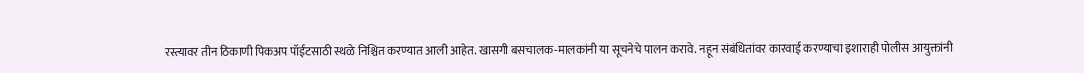रस्त्यावर तीन ठिकाणी पिकअप पॉईंटसाठी स्थळे निश्चित करण्यात आली आहेत. खासगी बसचालक-मालकांनी या सूचनेचे पालन करावे. नहून संबंधितांवर कारवाई करण्याचा इशाराही पोलीस आयुक्तांनी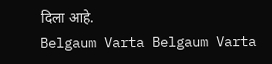दिला आहे.
Belgaum Varta Belgaum Varta